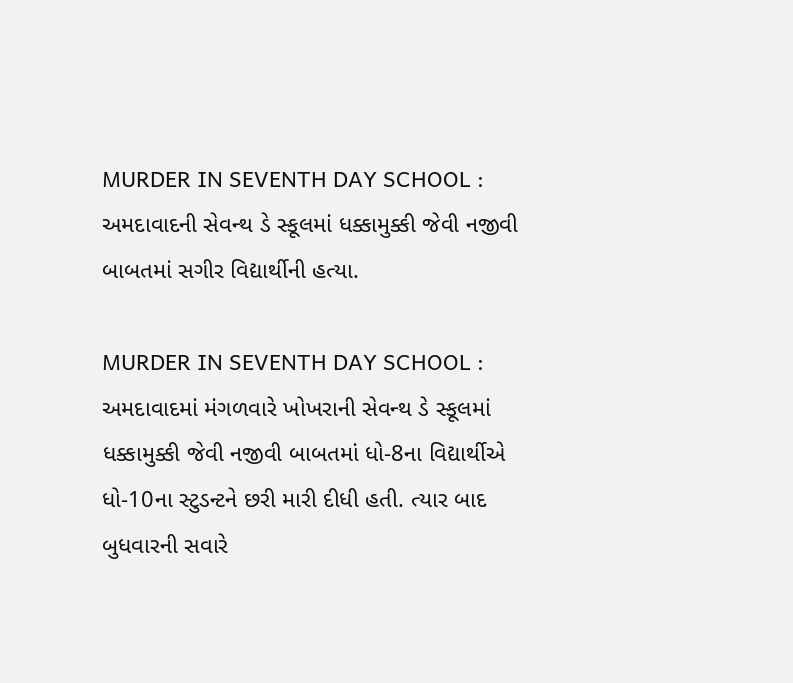MURDER IN SEVENTH DAY SCHOOL : અમદાવાદની સેવન્થ ડે સ્કૂલમાં ધક્કામુક્કી જેવી નજીવી બાબતમાં સગીર વિદ્યાર્થીની હત્યા.

MURDER IN SEVENTH DAY SCHOOL : અમદાવાદમાં મંગળવારે ખોખરાની સેવન્થ ડે સ્કૂલમાં ધક્કામુક્કી જેવી નજીવી બાબતમાં ધો-8ના વિદ્યાર્થીએ ધો-10ના સ્ટુડન્ટને છરી મારી દીધી હતી. ત્યાર બાદ બુધવારની સવારે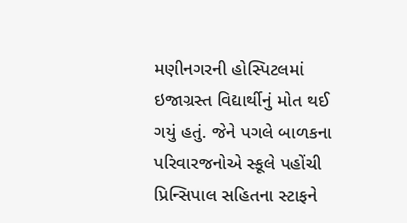મણીનગરની હોસ્પિટલમાં ઇજાગ્રસ્ત વિદ્યાર્થીનું મોત થઈ ગયું હતું. જેને પગલે બાળકના પરિવારજનોએ સ્કૂલે પહોંચી પ્રિન્સિપાલ સહિતના સ્ટાફને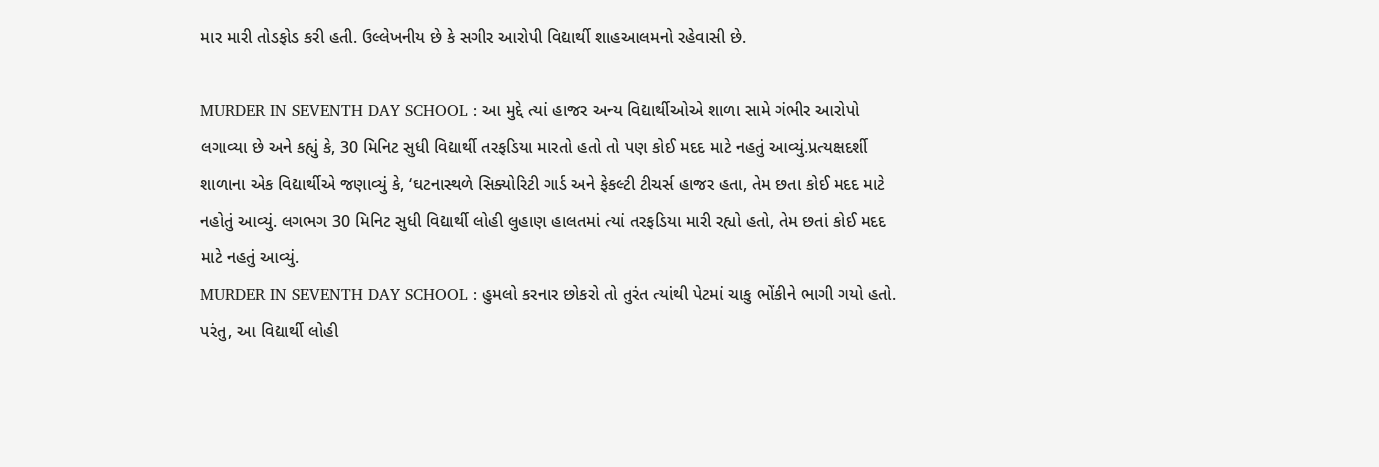માર મારી તોડફોડ કરી હતી. ઉલ્લેખનીય છે કે સગીર આરોપી વિદ્યાર્થી શાહઆલમનો રહેવાસી છે.

MURDER IN SEVENTH DAY SCHOOL : આ મુદ્દે ત્યાં હાજર અન્ય વિદ્યાર્થીઓએ શાળા સામે ગંભીર આરોપો લગાવ્યા છે અને કહ્યું કે, 30 મિનિટ સુધી વિદ્યાર્થી તરફડિયા મારતો હતો તો પણ કોઈ મદદ માટે નહતું આવ્યું.પ્રત્યક્ષદર્શી શાળાના એક વિદ્યાર્થીએ જણાવ્યું કે, ‘ઘટનાસ્થળે સિક્યોરિટી ગાર્ડ અને ફેકલ્ટી ટીચર્સ હાજર હતા, તેમ છતા કોઈ મદદ માટે નહોતું આવ્યું. લગભગ 30 મિનિટ સુધી વિદ્યાર્થી લોહી લુહાણ હાલતમાં ત્યાં તરફડિયા મારી રહ્યો હતો, તેમ છતાં કોઈ મદદ માટે નહતું આવ્યું.
MURDER IN SEVENTH DAY SCHOOL : હુમલો કરનાર છોકરો તો તુરંત ત્યાંથી પેટમાં ચાકુ ભોંકીને ભાગી ગયો હતો. પરંતુ, આ વિદ્યાર્થી લોહી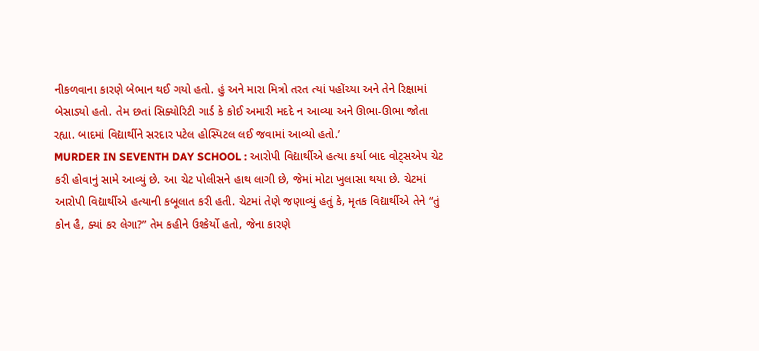નીકળવાના કારણે બેભાન થઈ ગયો હતો. હું અને મારા મિત્રો તરત ત્યાં પહોંચ્યા અને તેને રિક્ષામાં બેસાડ્યો હતો. તેમ છતાં સિક્યોરિટી ગાર્ડ કે કોઈ અમારી મદદે ન આવ્યા અને ઊભા-ઊભા જોતા રહ્યા. બાદમાં વિદ્યાર્થીને સરદાર પટેલ હોસ્પિટલ લઈ જવામાં આવ્યો હતો.’
MURDER IN SEVENTH DAY SCHOOL : આરોપી વિદ્યાર્થીએ હત્યા કર્યા બાદ વોટ્સએપ ચેટ કરી હોવાનું સામે આવ્યું છે. આ ચેટ પોલીસને હાથ લાગી છે, જેમાં મોટા ખુલાસા થયા છે. ચેટમાં આરોપી વિદ્યાર્થીએ હત્યાની કબૂલાત કરી હતી. ચેટમાં તેણે જણાવ્યું હતું કે, મૃતક વિદ્યાર્થીએ તેને “તું કોન હૈ, ક્યાં કર લેગા?” તેમ કહીને ઉશ્કેર્યો હતો, જેના કારણે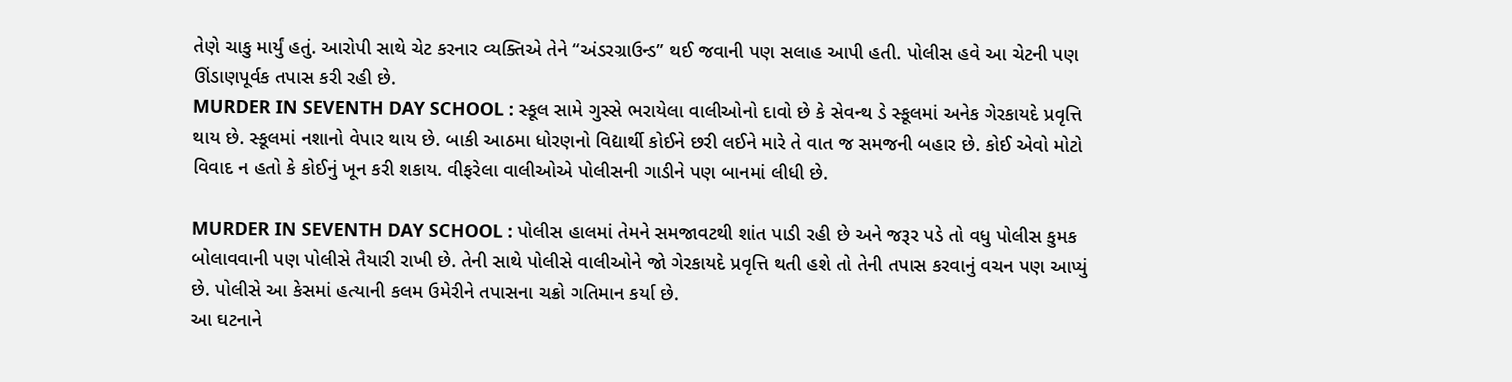તેણે ચાકુ માર્યું હતું. આરોપી સાથે ચેટ કરનાર વ્યક્તિએ તેને “અંડરગ્રાઉન્ડ” થઈ જવાની પણ સલાહ આપી હતી. પોલીસ હવે આ ચેટની પણ ઊંડાણપૂર્વક તપાસ કરી રહી છે.
MURDER IN SEVENTH DAY SCHOOL : સ્કૂલ સામે ગુસ્સે ભરાયેલા વાલીઓનો દાવો છે કે સેવન્થ ડે સ્કૂલમાં અનેક ગેરકાયદે પ્રવૃત્તિ થાય છે. સ્કૂલમાં નશાનો વેપાર થાય છે. બાકી આઠમા ધોરણનો વિદ્યાર્થી કોઈને છરી લઈને મારે તે વાત જ સમજની બહાર છે. કોઈ એવો મોટો વિવાદ ન હતો કે કોઈનું ખૂન કરી શકાય. વીફરેલા વાલીઓએ પોલીસની ગાડીને પણ બાનમાં લીધી છે.

MURDER IN SEVENTH DAY SCHOOL : પોલીસ હાલમાં તેમને સમજાવટથી શાંત પાડી રહી છે અને જરૂર પડે તો વધુ પોલીસ કુમક બોલાવવાની પણ પોલીસે તૈયારી રાખી છે. તેની સાથે પોલીસે વાલીઓને જો ગેરકાયદે પ્રવૃત્તિ થતી હશે તો તેની તપાસ કરવાનું વચન પણ આપ્યું છે. પોલીસે આ કેસમાં હત્યાની કલમ ઉમેરીને તપાસના ચક્રો ગતિમાન કર્યા છે.
આ ઘટનાને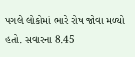પગલે લોકોમાં ભારે રોષ જોવા મળ્યો હતો. સવારના 8.45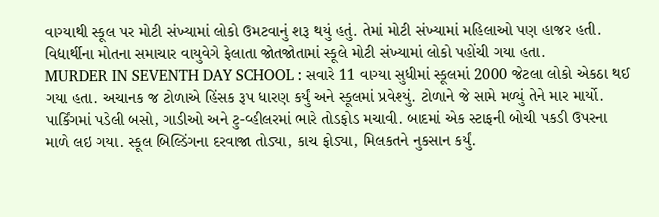વાગ્યાથી સ્કૂલ પર મોટી સંખ્યામાં લોકો ઉમટવાનું શરૂ થયું હતું. તેમાં મોટી સંખ્યામાં મહિલાઓ પણ હાજર હતી. વિદ્યાર્થીના મોતના સમાચાર વાયુવેગે ફેલાતા જોતજોતામાં સ્કૂલે મોટી સંખ્યામાં લોકો પહોંચી ગયા હતા.
MURDER IN SEVENTH DAY SCHOOL : સવારે 11 વાગ્યા સુધીમાં સ્કૂલમાં 2000 જેટલા લોકો એકઠા થઈ ગયા હતા. અચાનક જ ટોળાએ હિંસક રૂપ ધારણ કર્યું અને સ્કૂલમાં પ્રવેશ્યું. ટોળાને જે સામે મળ્યું તેને માર માર્યો. પાર્કિંગમાં પડેલી બસો, ગાડીઓ અને ટુ-વ્હીલરમાં ભારે તોડફોડ મચાવી. બાદમાં એક સ્ટાફની બોચી પકડી ઉપરના માળે લઇ ગયા. સ્કૂલ બિલ્ડિંગના દરવાજા તોડ્યા, કાચ ફોડ્યા, મિલકતને નુકસાન કર્યું.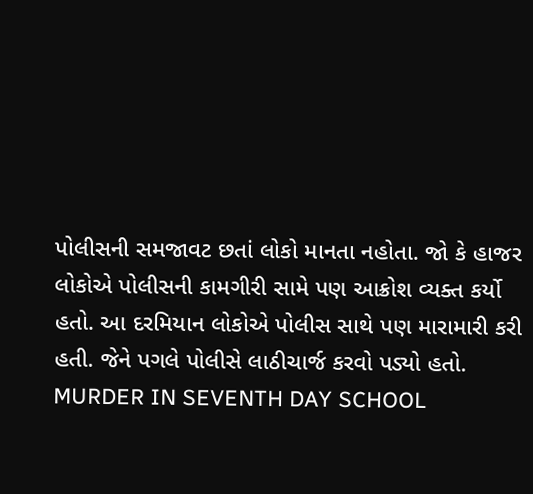પોલીસની સમજાવટ છતાં લોકો માનતા નહોતા. જો કે હાજર લોકોએ પોલીસની કામગીરી સામે પણ આક્રોશ વ્યક્ત કર્યો હતો. આ દરમિયાન લોકોએ પોલીસ સાથે પણ મારામારી કરી હતી. જેને પગલે પોલીસે લાઠીચાર્જ કરવો પડ્યો હતો.
MURDER IN SEVENTH DAY SCHOOL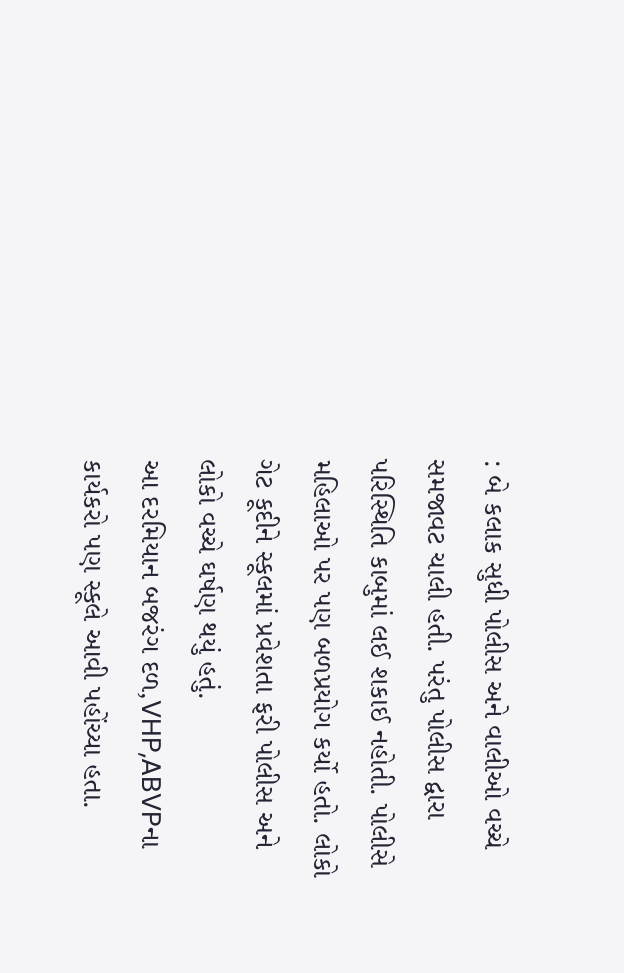: બે કલાક સુધી પોલીસ અને વાલીઓ વચ્ચે સમજાવટ ચાલી હતી. પરંતુ પોલીસ દ્વારા પરિસ્થિતિ કાબુમાં લઈ શકાઈ નહોતી. પોલીસે મહિલાઓ પર પણ બળપ્રયોગ કર્યો હતો. લોકો ગેટ કૂદીને સ્કૂલમાં પ્રવેશતા ફરી પોલીસ અને લોકો વચ્ચે ઘર્ષણ થયું હતું.
આ દરમિયાન બજરંગ દળ,VHP,ABVPના કાર્યકરો પણ સ્કૂલે આવી પહોંચ્યા હતા.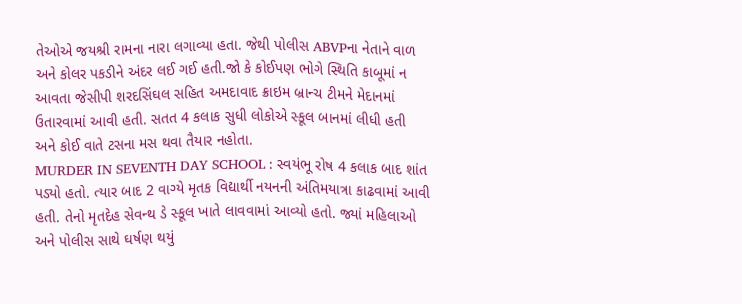તેઓએ જયશ્રી રામના નારા લગાવ્યા હતા. જેથી પોલીસ ABVPના નેતાને વાળ અને કોલર પકડીને અંદર લઈ ગઈ હતી.જો કે કોઈપણ ભોગે સ્થિતિ કાબૂમાં ન આવતા જેસીપી શરદસિંઘલ સહિત અમદાવાદ ક્રાઇમ બ્રાન્ચ ટીમને મેદાનમાં ઉતારવામાં આવી હતી. સતત 4 કલાક સુધી લોકોએ સ્કૂલ બાનમાં લીધી હતી અને કોઈ વાતે ટસના મસ થવા તૈયાર નહોતા.
MURDER IN SEVENTH DAY SCHOOL : સ્વયંભૂ રોષ 4 કલાક બાદ શાંત પડ્યો હતો. ત્યાર બાદ 2 વાગ્યે મૃતક વિદ્યાર્થી નયનની અંતિમયાત્રા કાઢવામાં આવી હતી. તેનો મૃતદેહ સેવન્થ ડે સ્કૂલ ખાતે લાવવામાં આવ્યો હતો. જ્યાં મહિલાઓ અને પોલીસ સાથે ઘર્ષણ થયું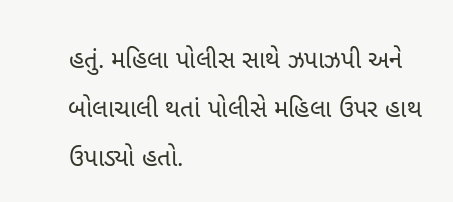હતું. મહિલા પોલીસ સાથે ઝપાઝપી અને બોલાચાલી થતાં પોલીસે મહિલા ઉપર હાથ ઉપાડ્યો હતો.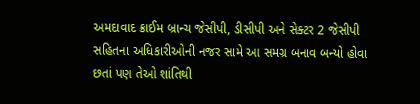અમદાવાદ ક્રાઈમ બ્રાન્ચ જેસીપી, ડીસીપી અને સેક્ટર 2 જેસીપી સહિતના અધિકારીઓની નજર સામે આ સમગ્ર બનાવ બન્યો હોવા છતાં પણ તેઓ શાંતિથી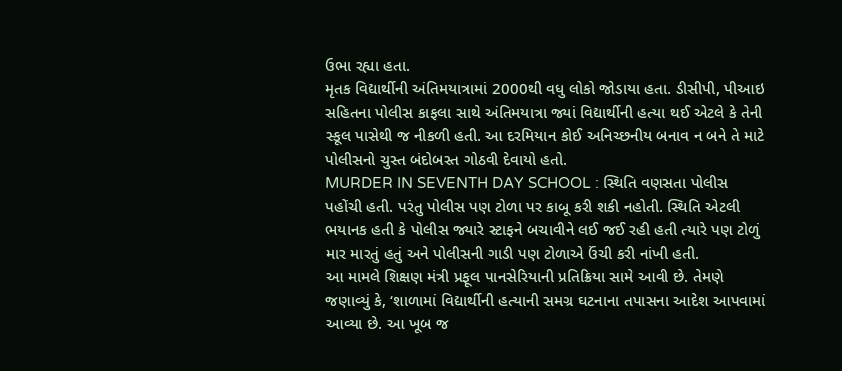ઉભા રહ્યા હતા.
મૃતક વિદ્યાર્થીની અંતિમયાત્રામાં 2000થી વધુ લોકો જોડાયા હતા. ડીસીપી, પીઆઇ સહિતના પોલીસ કાફલા સાથે અંતિમયાત્રા જ્યાં વિદ્યાર્થીની હત્યા થઈ એટલે કે તેની સ્કૂલ પાસેથી જ નીકળી હતી. આ દરમિયાન કોઈ અનિચ્છનીય બનાવ ન બને તે માટે પોલીસનો ચુસ્ત બંદોબસ્ત ગોઠવી દેવાયો હતો.
MURDER IN SEVENTH DAY SCHOOL : સ્થિતિ વણસતા પોલીસ પહોંચી હતી. પરંતુ પોલીસ પણ ટોળા પર કાબૂ કરી શકી નહોતી. સ્થિતિ એટલી ભયાનક હતી કે પોલીસ જ્યારે સ્ટાફને બચાવીને લઈ જઈ રહી હતી ત્યારે પણ ટોળું માર મારતું હતું અને પોલીસની ગાડી પણ ટોળાએ ઉંચી કરી નાંખી હતી.
આ મામલે શિક્ષણ મંત્રી પ્રફૂલ પાનસેરિયાની પ્રતિક્રિયા સામે આવી છે. તેમણે જણાવ્યું કે, ‘શાળામાં વિદ્યાર્થીની હત્યાની સમગ્ર ઘટનાના તપાસના આદેશ આપવામાં આવ્યા છે. આ ખૂબ જ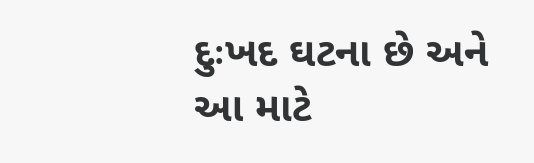દુઃખદ ઘટના છે અને આ માટે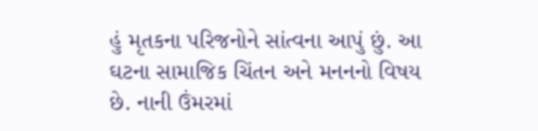હું મૃતકના પરિજનોને સાંત્વના આપું છું. આ ઘટના સામાજિક ચિંતન અને મનનનો વિષય છે. નાની ઉંમરમાં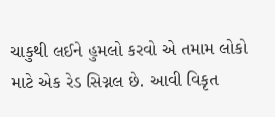ચાકુથી લઈને હુમલો કરવો એ તમામ લોકો માટે એક રેડ સિગ્નલ છે. આવી વિકૃત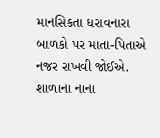માનસિકતા ધરાવનારા બાળકો પર માતા-પિતાએ નજર રાખવી જોઈએ. શાળાના નાના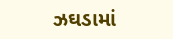ઝઘડામાં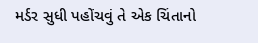મર્ડર સુધી પહોંચવું તે એક ચિંતાનો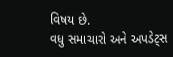વિષય છે.
વધુ સમાચારો અને અપડેટ્સ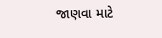જાણવા માટે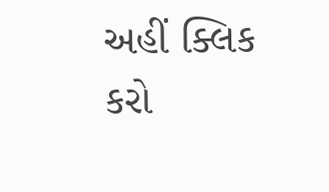અહીં ક્લિક કરો